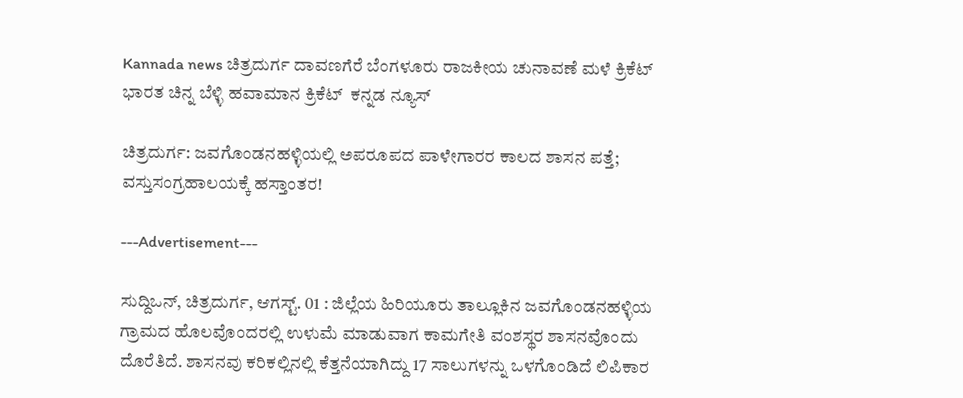Kannada news ಚಿತ್ರದುರ್ಗ ದಾವಣಗೆರೆ ಬೆಂಗಳೂರು ರಾಜಕೀಯ ಚುನಾವಣೆ ಮಳೆ ಕ್ರಿಕೆಟ್ ಭಾರತ ಚಿನ್ನ ಬೆಳ್ಳಿ ಹವಾಮಾನ ಕ್ರಿಕೆಟ್  ಕನ್ನಡ ನ್ಯೂಸ್

ಚಿತ್ರದುರ್ಗ: ಜವಗೊಂಡನಹಳ್ಳಿಯಲ್ಲಿ ಅಪರೂಪದ ಪಾಳೇಗಾರರ ಕಾಲದ ಶಾಸನ ಪತ್ತೆ; ವಸ್ತುಸಂಗ್ರಹಾಲಯಕ್ಕೆ ಹಸ್ತಾಂತರ!

---Advertisement---

ಸುದ್ದಿಒನ್, ಚಿತ್ರದುರ್ಗ, ಆಗಸ್ಟ್. 01 : ಜಿಲ್ಲೆಯ ಹಿರಿಯೂರು ತಾಲ್ಲೂಕಿನ ಜವಗೊಂಡನಹಳ್ಳಿಯ ಗ್ರಾಮದ ಹೊಲವೊಂದರಲ್ಲಿ ಉಳುಮೆ ಮಾಡುವಾಗ ಕಾಮಗೇತಿ ವಂಶಸ್ಥರ ಶಾಸನವೊಂದು ದೊರೆತಿದೆ. ಶಾಸನವು ಕರಿಕಲ್ಲಿನಲ್ಲಿ ಕೆತ್ತನೆಯಾಗಿದ್ದು 17 ಸಾಲುಗಳನ್ನು ಒಳಗೊಂಡಿದೆ ಲಿಪಿಕಾರ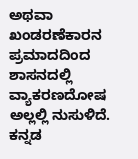ಅಥವಾ ಖಂಡರಣೆಕಾರನ ಪ್ರಮಾದದಿಂದ ಶಾಸನದಲ್ಲಿ ವ್ಯಾಕರಣದೋಷ ಅಲ್ಲಲ್ಲಿ ನುಸುಳಿದೆ. ಕನ್ನಡ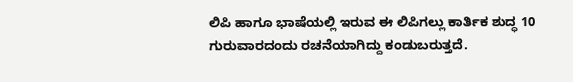ಲಿಪಿ ಹಾಗೂ ಭಾಷೆಯಲ್ಲಿ ಇರುವ ಈ ಲಿಪಿಗಲ್ಲು ಕಾರ್ತಿಕ ಶುದ್ಧ 10 ಗುರುವಾರದಂದು ರಚನೆಯಾಗಿದ್ದು ಕಂಡುಬರುತ್ತದೆ.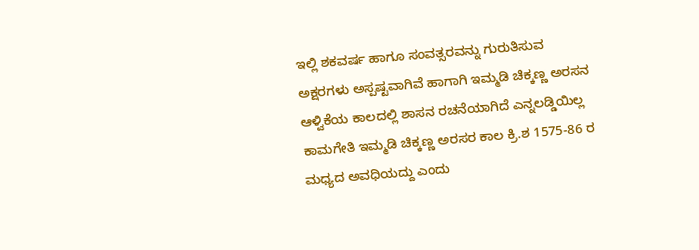ಇಲ್ಲಿ ಶಕವರ್ಷ ಹಾಗೂ ಸಂವತ್ಸರವನ್ನು ಗುರುತಿಸುವ ಅಕ್ಷರಗಳು ಅಸ್ಪಷ್ಟವಾಗಿವೆ ಹಾಗಾಗಿ ಇಮ್ಮಡಿ ಚಿಕ್ಕಣ್ಣ ಅರಸನ ಆಳ್ವಿಕೆಯ ಕಾಲದಲ್ಲಿ ಶಾಸನ ರಚನೆಯಾಗಿದೆ ಎನ್ನಲಡ್ಡಿಯಿಲ್ಲ ಕಾಮಗೇತಿ ಇಮ್ಮಡಿ ಚಿಕ್ಕಣ್ಣ ಅರಸರ ಕಾಲ ಕ್ರಿ.ಶ 1575-86 ರ ಮಧ್ಯದ ಅವಧಿಯದ್ದು ಎಂದು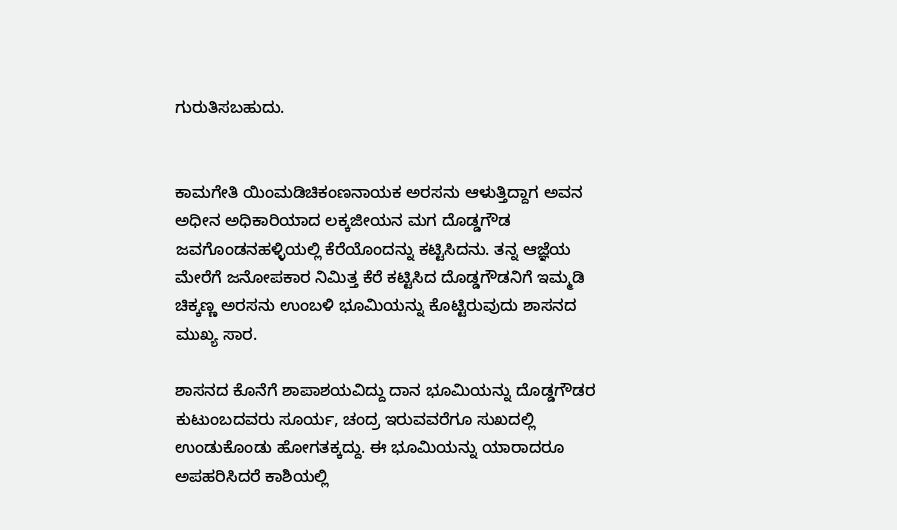ಗುರುತಿಸಬಹುದು.


ಕಾಮಗೇತಿ ಯಿಂಮಡಿಚಿಕಂಣನಾಯಕ ಅರಸನು ಆಳುತ್ತಿದ್ದಾಗ ಅವನ ಅಧೀನ ಅಧಿಕಾರಿಯಾದ ಲಕ್ಕಜೀಯನ ಮಗ ದೊಡ್ಡಗೌಡ ಜವಗೊಂಡನಹಳ್ಳಿಯಲ್ಲಿ ಕೆರೆಯೊಂದನ್ನು ಕಟ್ಟಿಸಿದನು. ತನ್ನ ಆಜ್ಞೆಯ ಮೇರೆಗೆ ಜನೋಪಕಾರ ನಿಮಿತ್ತ ಕೆರೆ ಕಟ್ಟಿಸಿದ ದೊಡ್ಡಗೌಡನಿಗೆ ಇಮ್ಮಡಿ ಚಿಕ್ಕಣ್ಣ ಅರಸನು ಉಂಬಳಿ ಭೂಮಿಯನ್ನು ಕೊಟ್ಟಿರುವುದು ಶಾಸನದ ಮುಖ್ಯ ಸಾರ.

ಶಾಸನದ ಕೊನೆಗೆ ಶಾಪಾಶಯವಿದ್ದು ದಾನ ಭೂಮಿಯನ್ನು ದೊಡ್ಡಗೌಡರ ಕುಟುಂಬದವರು ಸೂರ್ಯ, ಚಂದ್ರ ಇರುವವರೆಗೂ ಸುಖದಲ್ಲಿ ಉಂಡುಕೊಂಡು ಹೋಗತಕ್ಕದ್ದು. ಈ ಭೂಮಿಯನ್ನು ಯಾರಾದರೂ ಅಪಹರಿಸಿದರೆ ಕಾಶಿಯಲ್ಲಿ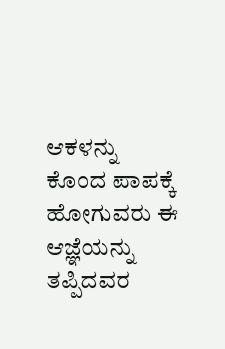ಆಕಳನ್ನು ಕೊಂದ ಪಾಪಕ್ಕೆ ಹೋಗುವರು ಈ ಆಜ್ಞೆಯನ್ನು ತಪ್ಪಿದವರ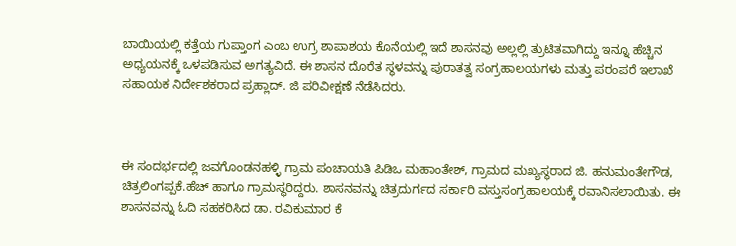ಬಾಯಿಯಲ್ಲಿ ಕತ್ತೆಯ ಗುಪ್ತಾಂಗ ಎಂಬ ಉಗ್ರ ಶಾಪಾಶಯ ಕೊನೆಯಲ್ಲಿ ಇದೆ ಶಾಸನವು ಅಲ್ಲಲ್ಲಿ ತ್ರುಟಿತವಾಗಿದ್ದು ಇನ್ನೂ ಹೆಚ್ಚಿನ ಅಧ್ಯಯನಕ್ಕೆ ಒಳಪಡಿಸುವ ಅಗತ್ಯವಿದೆ. ಈ ಶಾಸನ ದೊರೆತ ಸ್ಥಳವನ್ನು ಪುರಾತತ್ವ ಸಂಗ್ರಹಾಲಯಗಳು ಮತ್ತು ಪರಂಪರೆ ಇಲಾಖೆ ಸಹಾಯಕ ನಿರ್ದೇಶಕರಾದ ಪ್ರಹ್ಲಾದ್. ಜಿ ಪರಿವೀಕ್ಷಣೆ ನೆಡೆಸಿದರು.



ಈ ಸಂದರ್ಭದಲ್ಲಿ ಜವಗೊಂಡನಹಳ್ಳಿ ಗ್ರಾಮ ಪಂಚಾಯತಿ ಪಿಡಿಒ ಮಹಾಂತೇಶ್, ಗ್ರಾಮದ ಮಖ್ಯಸ್ಥರಾದ ಜಿ. ಹನುಮಂತೇಗೌಡ, ಚಿತ್ರಲಿಂಗಪ್ಪಕೆ.ಹೆಚ್ ಹಾಗೂ ಗ್ರಾಮಸ್ಥರಿದ್ದರು. ಶಾಸನವನ್ನು ಚಿತ್ರದುರ್ಗದ ಸರ್ಕಾರಿ ವಸ್ತುಸಂಗ್ರಹಾಲಯಕ್ಕೆ ರವಾನಿಸಲಾಯಿತು. ಈ ಶಾಸನವನ್ನು ಓದಿ ಸಹಕರಿಸಿದ ಡಾ. ರವಿಕುಮಾರ ಕೆ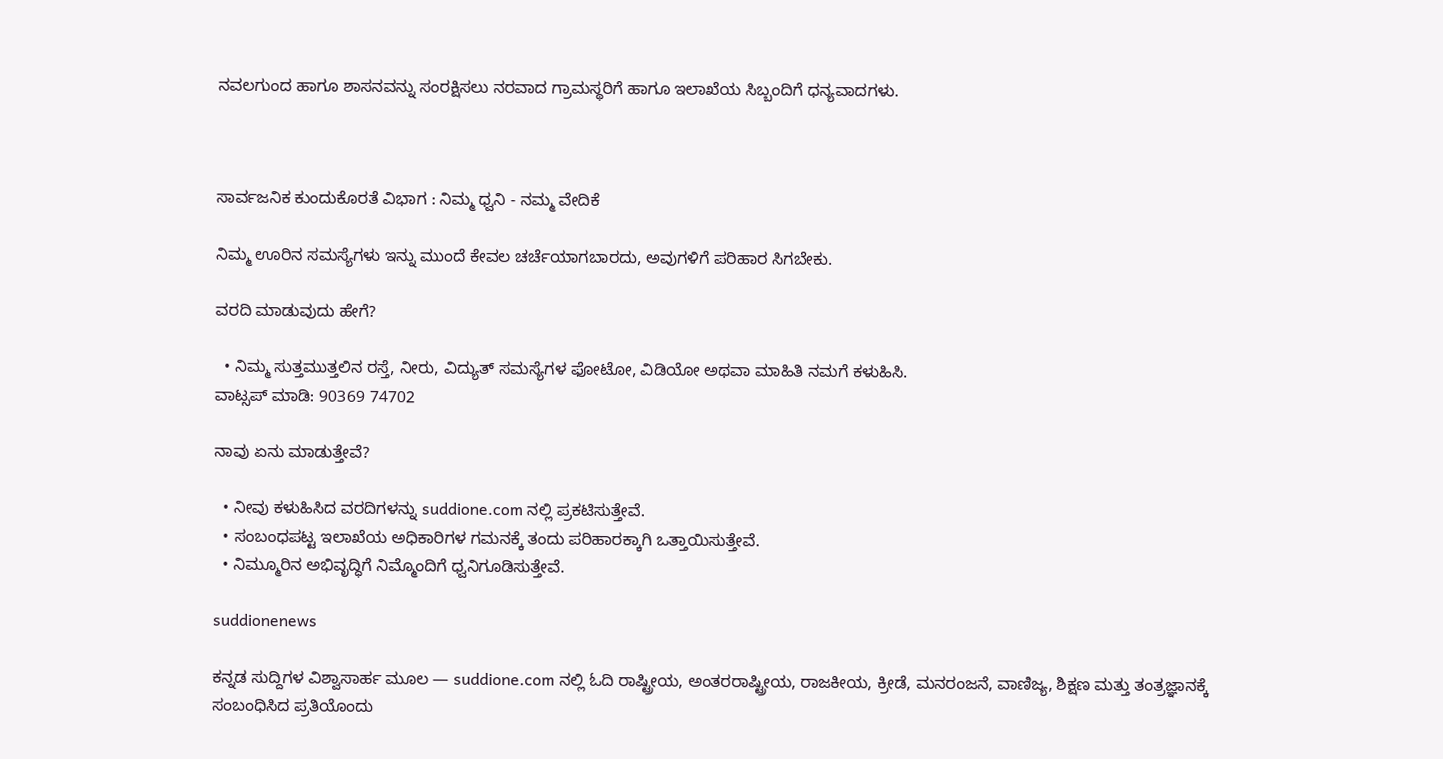ನವಲಗುಂದ ಹಾಗೂ ಶಾಸನವನ್ನು ಸಂರಕ್ಷಿಸಲು ನರವಾದ ಗ್ರಾಮಸ್ಥರಿಗೆ ಹಾಗೂ ಇಲಾಖೆಯ ಸಿಬ್ಬಂದಿಗೆ ಧನ್ಯವಾದಗಳು.



ಸಾರ್ವಜನಿಕ ಕುಂದುಕೊರತೆ ವಿಭಾಗ : ನಿಮ್ಮ ಧ್ವನಿ - ನಮ್ಮ ವೇದಿಕೆ

ನಿಮ್ಮ ಊರಿನ ಸಮಸ್ಯೆಗಳು ಇನ್ನು ಮುಂದೆ ಕೇವಲ ಚರ್ಚೆಯಾಗಬಾರದು, ಅವುಗಳಿಗೆ ಪರಿಹಾರ ಸಿಗಬೇಕು.

ವರದಿ ಮಾಡುವುದು ಹೇಗೆ?

  • ನಿಮ್ಮ ಸುತ್ತಮುತ್ತಲಿನ ರಸ್ತೆ, ನೀರು, ವಿದ್ಯುತ್ ಸಮಸ್ಯೆಗಳ ಫೋಟೋ, ವಿಡಿಯೋ ಅಥವಾ ಮಾಹಿತಿ ನಮಗೆ ಕಳುಹಿಸಿ.
ವಾಟ್ಸಪ್ ಮಾಡಿ: 90369 74702

ನಾವು ಏನು ಮಾಡುತ್ತೇವೆ?

  • ನೀವು ಕಳುಹಿಸಿದ ವರದಿಗಳನ್ನು suddione.com ನಲ್ಲಿ ಪ್ರಕಟಿಸುತ್ತೇವೆ.
  • ಸಂಬಂಧಪಟ್ಟ ಇಲಾಖೆಯ ಅಧಿಕಾರಿಗಳ ಗಮನಕ್ಕೆ ತಂದು ಪರಿಹಾರಕ್ಕಾಗಿ ಒತ್ತಾಯಿಸುತ್ತೇವೆ.
  • ನಿಮ್ಮೂರಿನ ಅಭಿವೃದ್ಧಿಗೆ ನಿಮ್ಮೊಂದಿಗೆ ಧ್ವನಿಗೂಡಿಸುತ್ತೇವೆ.

suddionenews

ಕನ್ನಡ ಸುದ್ದಿಗಳ ವಿಶ್ವಾಸಾರ್ಹ ಮೂಲ — suddione.com ನಲ್ಲಿ ಓದಿ ರಾಷ್ಟ್ರೀಯ, ಅಂತರರಾಷ್ಟ್ರೀಯ, ರಾಜಕೀಯ, ಕ್ರೀಡೆ, ಮನರಂಜನೆ, ವಾಣಿಜ್ಯ, ಶಿಕ್ಷಣ ಮತ್ತು ತಂತ್ರಜ್ಞಾನಕ್ಕೆ ಸಂಬಂಧಿಸಿದ ಪ್ರತಿಯೊಂದು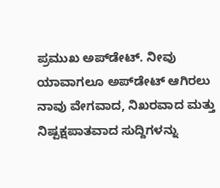ಪ್ರಮುಖ ಅಪ್‌ಡೇಟ್. ನೀವು ಯಾವಾಗಲೂ ಅಪ್‌ಡೇಟ್ ಆಗಿರಲು ನಾವು ವೇಗವಾದ, ನಿಖರವಾದ ಮತ್ತು ನಿಷ್ಪಕ್ಷಪಾತವಾದ ಸುದ್ದಿಗಳನ್ನು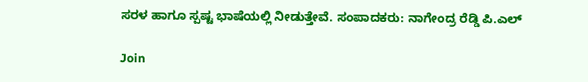ಸರಳ ಹಾಗೂ ಸ್ಪಷ್ಟ ಭಾಷೆಯಲ್ಲಿ ನೀಡುತ್ತೇವೆ. ಸಂಪಾದಕರು: ನಾಗೇಂದ್ರ ರೆಡ್ಡಿ ಪಿ.ಎಲ್

Join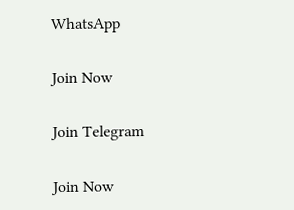WhatsApp

Join Now

Join Telegram

Join Now